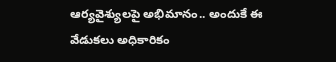ఆర్యవైశ్యులపై అభిమానం.. అందుకే ఈ వేడుకలు అధికారికం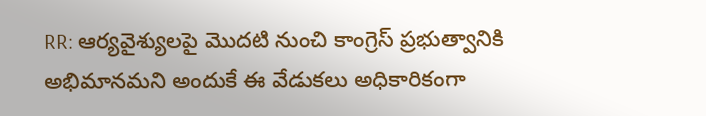RR: ఆర్యవైశ్యులపై మొదటి నుంచి కాంగ్రెస్ ప్రభుత్వానికి అభిమానమని అందుకే ఈ వేడుకలు అధికారికంగా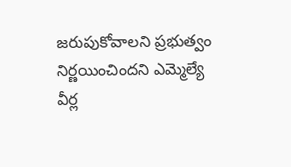జరుపుకోవాలని ప్రభుత్వం నిర్ణయించిందని ఎమ్మెల్యే వీర్ల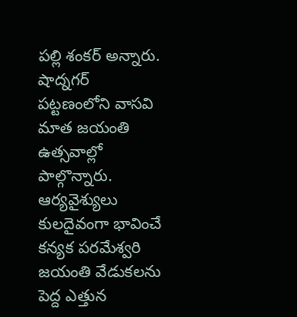పల్లి శంకర్ అన్నారు. షాద్నగర్ పట్టణంలోని వాసవి మాత జయంతి ఉత్సవాల్లో పాల్గొన్నారు. ఆర్యవైశ్యులు కులదైవంగా భావించే కన్యక పరమేశ్వరి జయంతి వేడుకలను పెద్ద ఎత్తున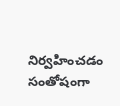నిర్వహించడం సంతోషంగా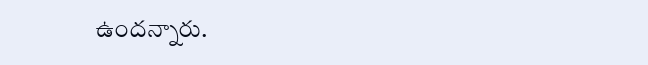ఉందన్నారు.